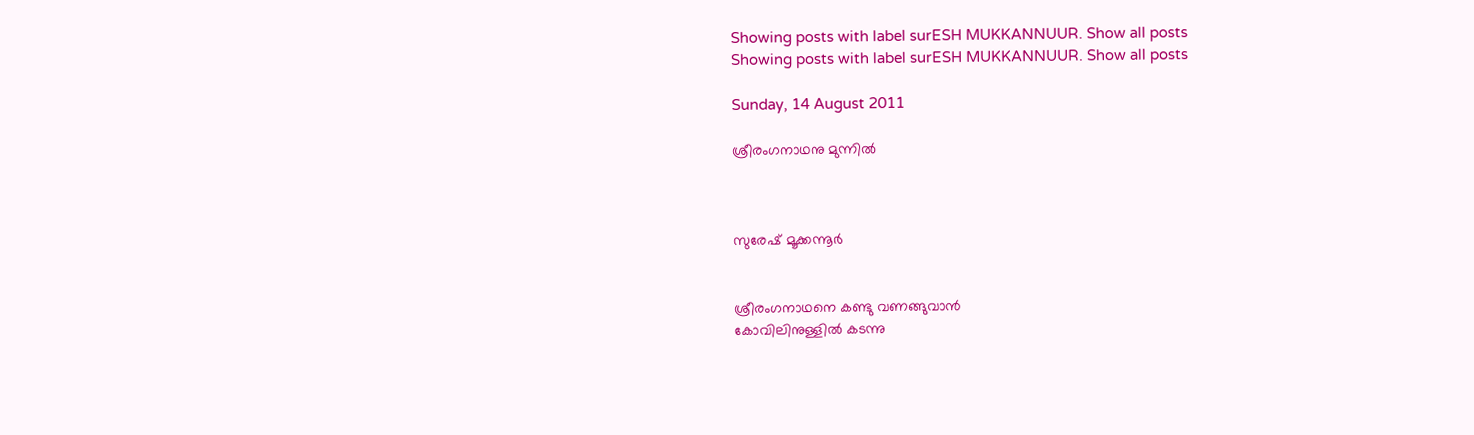Showing posts with label surESH MUKKANNUUR. Show all posts
Showing posts with label surESH MUKKANNUUR. Show all posts

Sunday, 14 August 2011

ശ്രീരംഗനാഥനു മുന്നിൽ



സുരേഷ്‌ മൂക്കന്നൂർ


ശ്രീരംഗനാഥനെ കണ്ടു വണങ്ങുവാൻ
കോവിലിനുള്ളിൽ കടന്നു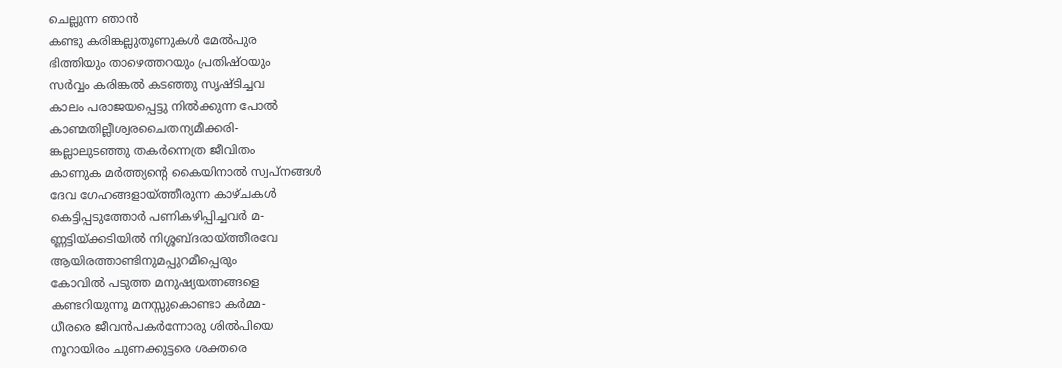ചെല്ലുന്ന ഞാൻ
കണ്ടു കരിങ്കല്ലുതൂണുകൾ മേൽപുര
ഭിത്തിയും താഴെത്തറയും പ്രതിഷ്ഠയും
സർവ്വം കരിങ്കൽ കടഞ്ഞു സൃഷ്ടിച്ചവ
കാലം പരാജയപ്പെട്ടു നിൽക്കുന്ന പോൽ
കാണ്മതില്ലീശ്വരചൈതന്യമീക്കരി-
ങ്കല്ലാലുടഞ്ഞു തകർന്നെത്ര ജീവിതം
കാണുക മർത്ത്യന്റെ കൈയിനാൽ സ്വപ്നങ്ങൾ
ദേവ ഗേഹങ്ങളായ്ത്തീരുന്ന കാഴ്ചകൾ
കെട്ടിപ്പടുത്തോർ പണികഴിപ്പിച്ചവർ മ-
ണ്ണട്ടിയ്ക്കടിയിൽ നിശ്ശബ്ദരായ്ത്തീരവേ
ആയിരത്താണ്ടിനുമപ്പുറമീപ്പെരും
കോവിൽ പടുത്ത മനുഷ്യയത്നങ്ങളെ
കണ്ടറിയുന്നൂ മനസ്സുകൊണ്ടാ കർമ്മ-
ധീരരെ ജീവൻപകർന്നോരു ശിൽപിയെ
നൂറായിരം ചുണക്കുട്ടരെ ശക്തരെ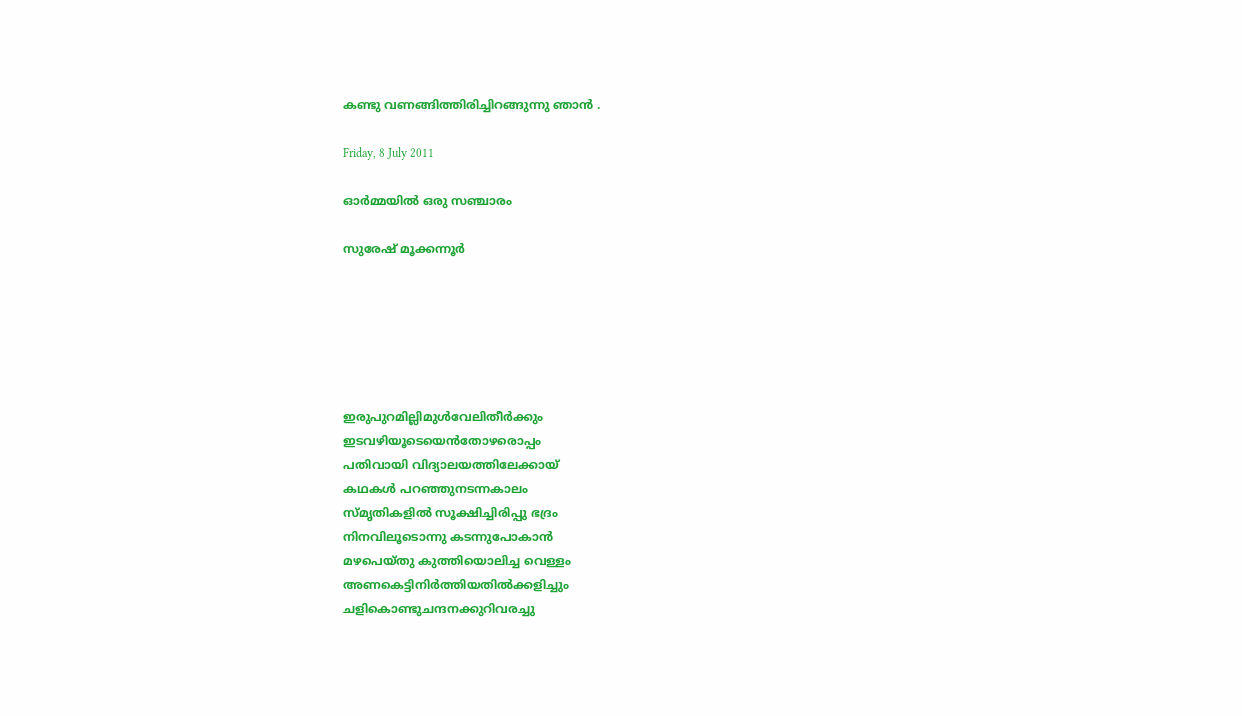കണ്ടു വണങ്ങിത്തിരിച്ചിറങ്ങുന്നു ഞാൻ .

Friday, 8 July 2011

ഓർമ്മയിൽ ഒരു സഞ്ചാരം

സുരേഷ്‌ മൂക്കന്നൂർ






ഇരുപുറമില്ലിമുൾവേലിതീർക്കും
ഇടവഴിയൂടെയെൻതോഴരൊപ്പം
പതിവായി വിദ്യാലയത്തിലേക്കായ്‌
കഥകൾ പറഞ്ഞുനടന്നകാലം
സ്മൃതികളിൽ സൂക്ഷിച്ചിരിപ്പു ഭദ്രം
നിനവിലൂടൊന്നു കടന്നുപോകാൻ
മഴപെയ്തു കുത്തിയൊലിച്ച വെള്ളം
അണകെട്ടിനിർത്തിയതിൽക്കളിച്ചും
ചളികൊണ്ടുചന്ദനക്കുറിവരച്ചു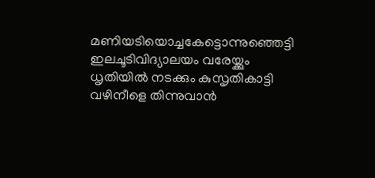മണിയടിയൊച്ചകേട്ടൊന്നുഞ്ഞെട്ടി
ഇലചൂടിവിദ്യാലയം വരേയ്ക്കും
ധൃതിയിൽ നടക്കും കുസൃതികാട്ടി
വഴിനീളെ തിന്നുവാൻ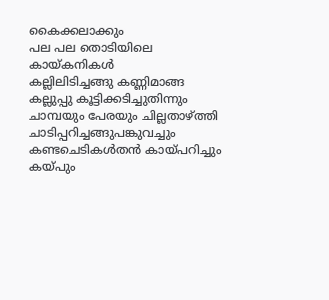കൈക്കലാക്കും
പല പല തൊടിയിലെ കായ്കനികൾ
കല്ലിലിടിച്ചങ്ങു കണ്ണിമാങ്ങ
കല്ലുപ്പു കൂട്ടിക്കടിച്ചുതിന്നും
ചാമ്പയും പേരയും ചില്ലതാഴ്ത്തി
ചാടിപ്പറിച്ചങ്ങുപങ്കുവച്ചും
കണ്ടചെടികൾതൻ കായ്പറിച്ചും
കയ്പും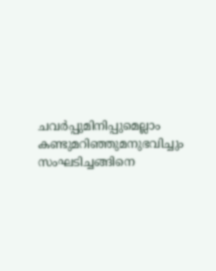ചവർപ്പുമിനിപ്പുമെല്ലാം
കണ്ടുമറിഞ്ഞുമനുഭവിച്ചും
സംഘടിച്ചങ്ങിനെ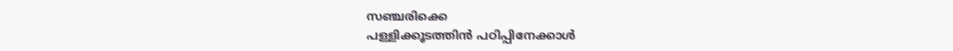സഞ്ചരിക്കെ
പള്ളിക്കൂടത്തിൻ പഠിപ്പിനേക്കാൾ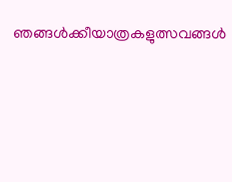ഞങ്ങൾക്കീയാത്രകളുത്സവങ്ങൾ